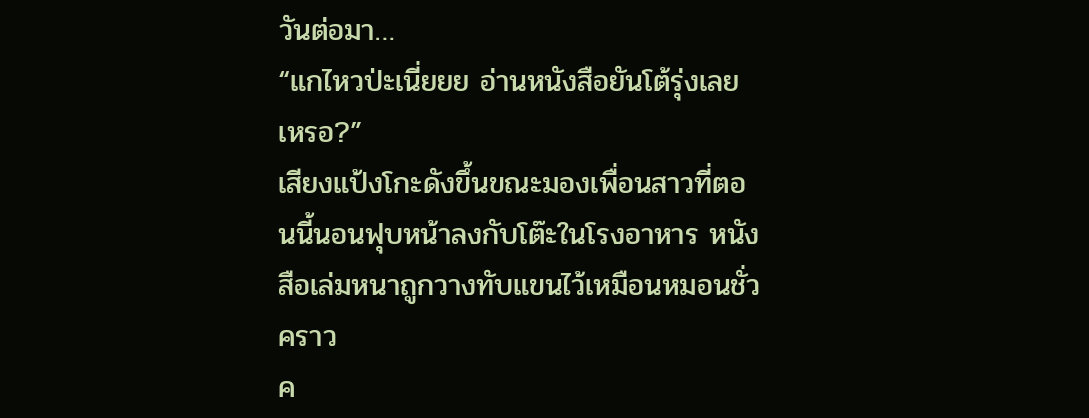วันต่อมา…
“แกไหวป่ะเนี่ยยย อ่านหนังสือยันโต้รุ่งเลยเหรอ?”
เสียงแป้งโกะดังขึ้นขณะมองเพื่อนสาวที่ตอนนี้นอนฟุบหน้าลงกับโต๊ะในโรงอาหาร หนังสือเล่มหนาถูกวางทับแขนไว้เหมือนหมอนชั่วคราว
ค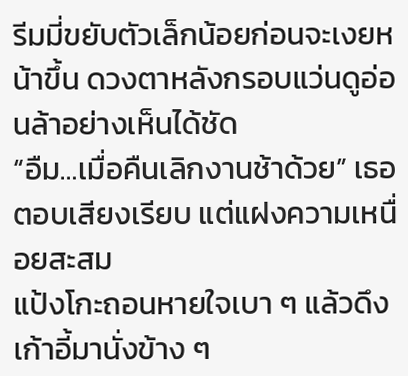รีมมี่ขยับตัวเล็กน้อยก่อนจะเงยหน้าขึ้น ดวงตาหลังกรอบแว่นดูอ่อนล้าอย่างเห็นได้ชัด
“อืม…เมื่อคืนเลิกงานช้าด้วย” เธอตอบเสียงเรียบ แต่แฝงความเหนื่อยสะสม
แป้งโกะถอนหายใจเบา ๆ แล้วดึงเก้าอี้มานั่งข้าง ๆ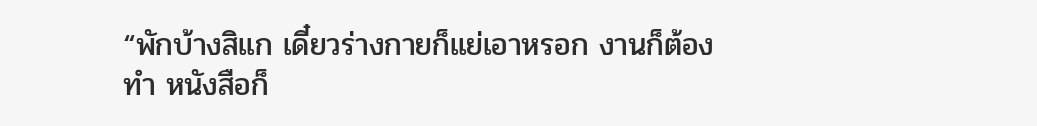“พักบ้างสิแก เดี๋ยวร่างกายก็แย่เอาหรอก งานก็ต้องทำ หนังสือก็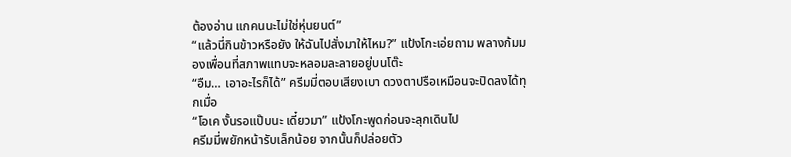ต้องอ่าน แกคนนะไม่ใช่หุ่นยนต์”
“แล้วนี่กินข้าวหรือยัง ให้ฉันไปสั่งมาให้ไหม?” แป้งโกะเอ่ยถาม พลางก้มมองเพื่อนที่สภาพแทบจะหลอมละลายอยู่บนโต๊ะ
“อืม… เอาอะไรก็ได้” ครีมมี่ตอบเสียงเบา ดวงตาปรือเหมือนจะปิดลงได้ทุกเมื่อ
“โอเค งั้นรอแป๊บนะ เดี๋ยวมา” แป้งโกะพูดก่อนจะลุกเดินไป
ครีมมี่พยักหน้ารับเล็กน้อย จากนั้นก็ปล่อยตัว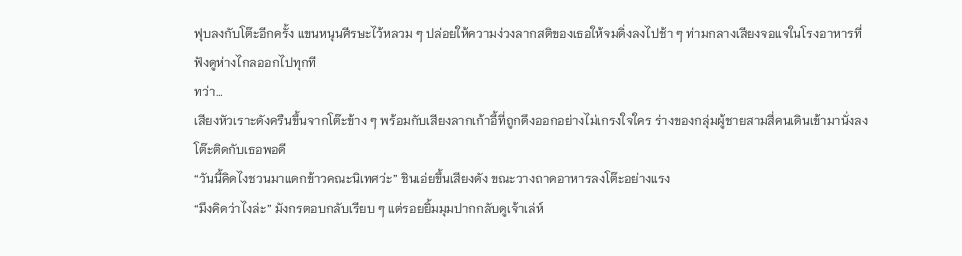ฟุบลงกับโต๊ะอีกครั้ง แขนหนุนศีรษะไว้หลวม ๆ ปล่อยให้ความง่วงลากสติของเธอให้จมดิ่งลงไปช้า ๆ ท่ามกลางเสียงจอแจในโรงอาหารที่ฟังดูห่างไกลออกไปทุกที
ทว่า…
เสียงหัวเราะดังครืนขึ้นจากโต๊ะข้าง ๆ พร้อมกับเสียงลากเก้าอี้ที่ถูกดึงออกอย่างไม่เกรงใจใคร ร่างของกลุ่มผู้ชายสามสี่คนเดินเข้ามานั่งลงโต๊ะติดกับเธอพอดี
“วันนี้คิดไงชวนมาแดกข้าวคณะนิเทศว่ะ” ชินเอ่ยขึ้นเสียงดัง ขณะวางถาดอาหารลงโต๊ะอย่างแรง
“มึงคิดว่าไงล่ะ” มังกรตอบกลับเรียบ ๆ แต่รอยยิ้มมุมปากกลับดูเจ้าเล่ห์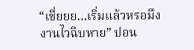“เชี่ยยย…เริ่มแล้วหรอมึง งานไวฉิบหาย” ปอน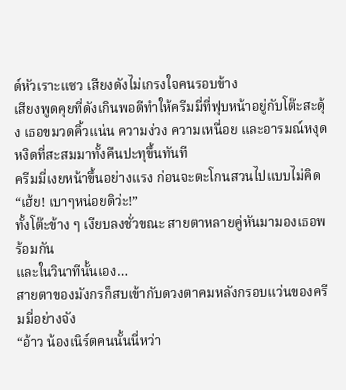ด์หัวเราะแซว เสียงดังไม่เกรงใจคนรอบข้าง
เสียงพูดคุยที่ดังเกินพอดีทำให้ครีมมี่ที่ฟุบหน้าอยู่กับโต๊ะสะดุ้ง เธอขมวดคิ้วแน่น ความง่วง ความเหนื่อย และอารมณ์หงุดหงิดที่สะสมมาทั้งคืนปะทุขึ้นทันที
ครีมมี่เงยหน้าขึ้นอย่างแรง ก่อนจะตะโกนสวนไปแบบไม่คิด
“เฮ้ย! เบาๆหน่อยดิว่ะ!”
ทั้งโต๊ะข้าง ๆ เงียบลงชั่วขณะ สายตาหลายคู่หันมามองเธอพร้อมกัน
และในวินาทีนั้นเอง…
สายตาของมังกรก็สบเข้ากับดวงตาคมหลังกรอบแว่นของครีมมี่อย่างจัง
“อ้าว น้องเนิร์ตคนนั้นนี่หว่า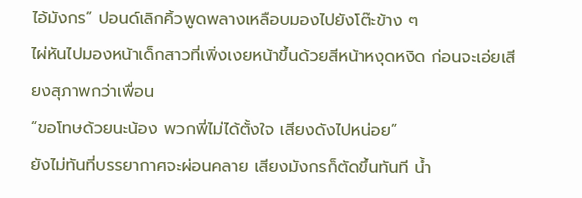ไอ้มังกร” ปอนด์เลิกคิ้วพูดพลางเหลือบมองไปยังโต๊ะข้าง ๆ
ไผ่หันไปมองหน้าเด็กสาวที่เพิ่งเงยหน้าขึ้นด้วยสีหน้าหงุดหงิด ก่อนจะเอ่ยเสียงสุภาพกว่าเพื่อน
“ขอโทษด้วยนะน้อง พวกพี่ไม่ได้ตั้งใจ เสียงดังไปหน่อย”
ยังไม่ทันที่บรรยากาศจะผ่อนคลาย เสียงมังกรก็ตัดขึ้นทันที น้ำ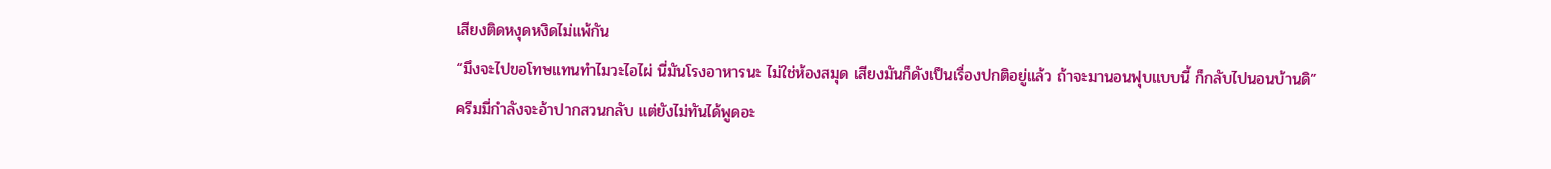เสียงติดหงุดหงิดไม่แพ้กัน
“มึงจะไปขอโทษแทนทำไมวะไอไผ่ นี่มันโรงอาหารนะ ไม่ใช่ห้องสมุด เสียงมันก็ดังเป็นเรื่องปกติอยู่แล้ว ถ้าจะมานอนฟุบแบบนี้ ก็กลับไปนอนบ้านดิ”
ครีมมี่กำลังจะอ้าปากสวนกลับ แต่ยังไม่ทันได้พูดอะ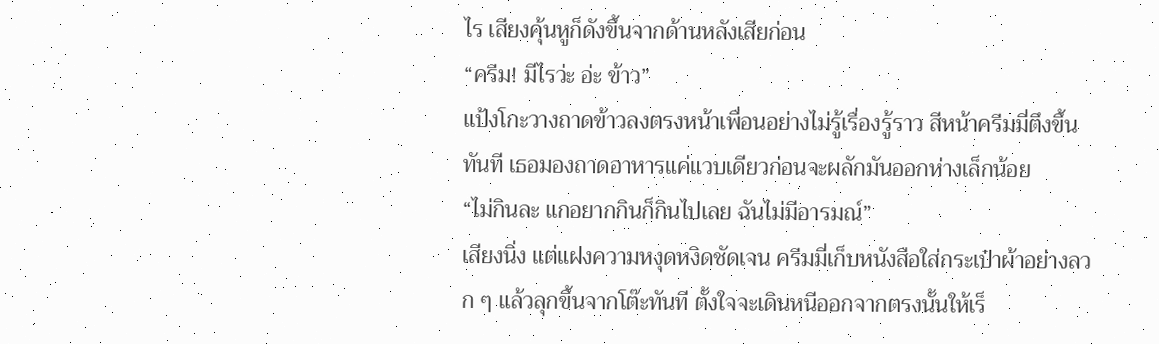ไร เสียงคุ้นหูก็ดังขึ้นจากด้านหลังเสียก่อน
“ครีม! มีไรว่ะ อ่ะ ข้าว”
แป้งโกะวางถาดข้าวลงตรงหน้าเพื่อนอย่างไม่รู้เรื่องรู้ราว สีหน้าครีมมี่ตึงขึ้นทันที เธอมองถาดอาหารแค่แวบเดียวก่อนจะผลักมันออกห่างเล็กน้อย
“ไม่กินละ แกอยากกินก็กินไปเลย ฉันไม่มีอารมณ์”
เสียงนิ่ง แต่แฝงความหงุดหงิดชัดเจน ครีมมี่เก็บหนังสือใส่กระเป๋าผ้าอย่างลวก ๆ แล้วลุกขึ้นจากโต๊ะทันที ตั้งใจจะเดินหนีออกจากตรงนั้นให้เร็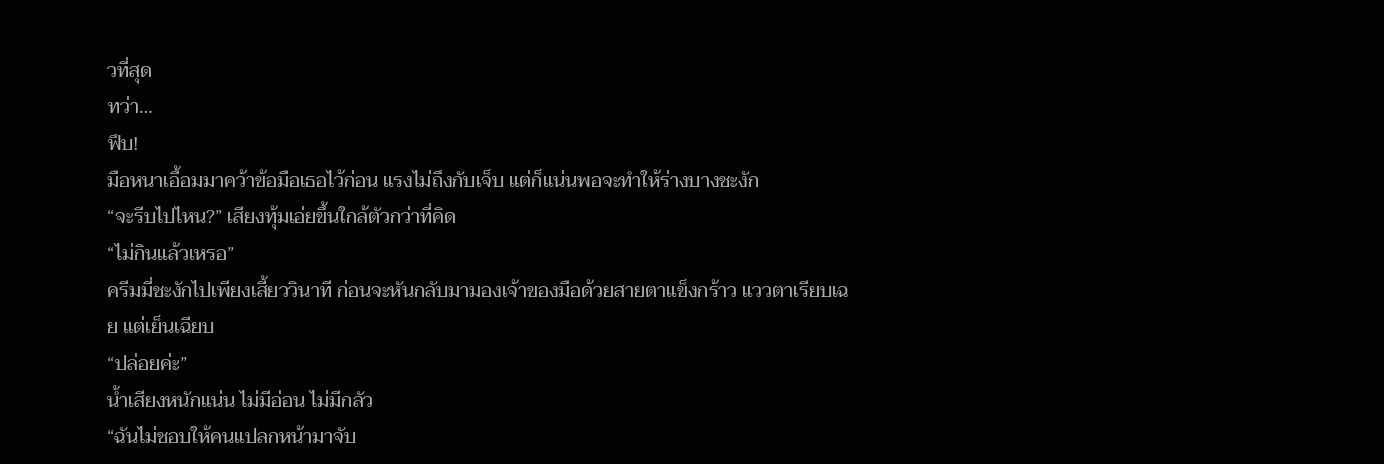วที่สุด
ทว่า…
ฟึบ!
มือหนาเอื้อมมาคว้าข้อมือเธอไว้ก่อน แรงไม่ถึงกับเจ็บ แต่ก็แน่นพอจะทำให้ร่างบางชะงัก
“จะรีบไปไหน?” เสียงทุ้มเอ่ยขึ้นใกล้ตัวกว่าที่คิด
“ไม่กินแล้วเหรอ”
ครีมมี่ชะงักไปเพียงเสี้ยววินาที ก่อนจะหันกลับมามองเจ้าของมือด้วยสายตาแข็งกร้าว แววตาเรียบเฉย แต่เย็นเฉียบ
“ปล่อยค่ะ”
น้ำเสียงหนักแน่น ไม่มีอ่อน ไม่มีกลัว
“ฉันไม่ชอบให้คนแปลกหน้ามาจับ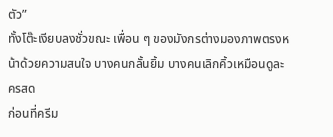ตัว”
ทั้งโต๊ะเงียบลงชั่วขณะ เพื่อน ๆ ของมังกรต่างมองภาพตรงหน้าด้วยความสนใจ บางคนกลั้นยิ้ม บางคนเลิกคิ้วเหมือนดูละครสด
ก่อนที่ครีม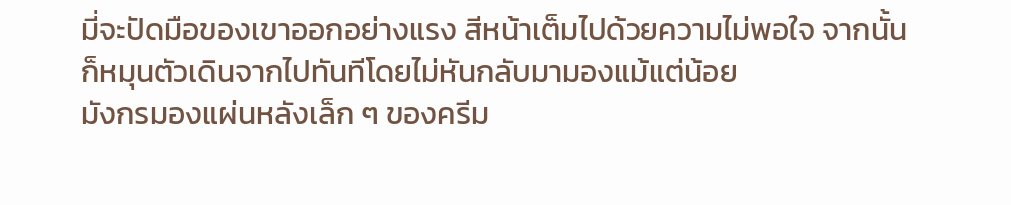มี่จะปัดมือของเขาออกอย่างแรง สีหน้าเต็มไปด้วยความไม่พอใจ จากนั้นก็หมุนตัวเดินจากไปทันทีโดยไม่หันกลับมามองแม้แต่น้อย
มังกรมองแผ่นหลังเล็ก ๆ ของครีม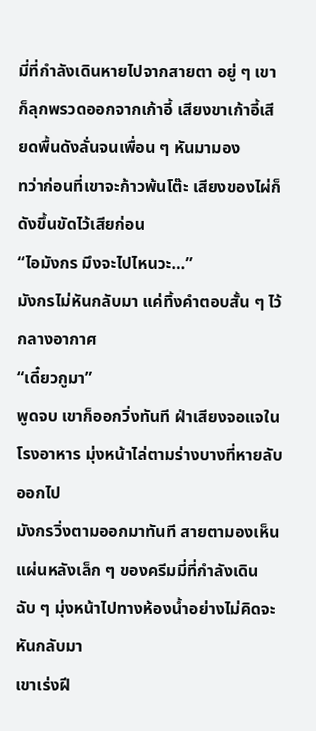มี่ที่กำลังเดินหายไปจากสายตา อยู่ ๆ เขาก็ลุกพรวดออกจากเก้าอี้ เสียงขาเก้าอี้เสียดพื้นดังลั่นจนเพื่อน ๆ หันมามอง
ทว่าก่อนที่เขาจะก้าวพ้นโต๊ะ เสียงของไผ่ก็ดังขึ้นขัดไว้เสียก่อน
“ไอมังกร มึงจะไปไหนวะ…”
มังกรไม่หันกลับมา แค่ทิ้งคำตอบสั้น ๆ ไว้กลางอากาศ
“เดี๋ยวกูมา”
พูดจบ เขาก็ออกวิ่งทันที ฝ่าเสียงจอแจในโรงอาหาร มุ่งหน้าไล่ตามร่างบางที่หายลับออกไป
มังกรวิ่งตามออกมาทันที สายตามองเห็นแผ่นหลังเล็ก ๆ ของครีมมี่ที่กำลังเดินฉับ ๆ มุ่งหน้าไปทางห้องน้ำอย่างไม่คิดจะหันกลับมา
เขาเร่งฝี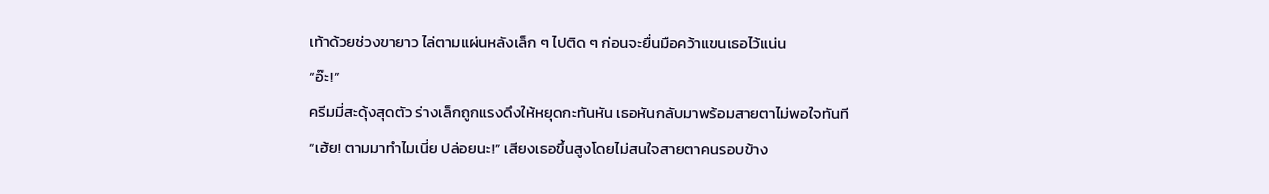เท้าด้วยช่วงขายาว ไล่ตามแผ่นหลังเล็ก ๆ ไปติด ๆ ก่อนจะยื่นมือคว้าแขนเธอไว้แน่น
“อ๊ะ!”
ครีมมี่สะดุ้งสุดตัว ร่างเล็กถูกแรงดึงให้หยุดกะทันหัน เธอหันกลับมาพร้อมสายตาไม่พอใจทันที
“เฮ้ย! ตามมาทำไมเนี่ย ปล่อยนะ!” เสียงเธอขึ้นสูงโดยไม่สนใจสายตาคนรอบข้าง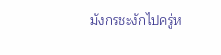มังกรชะงักไปครู่ห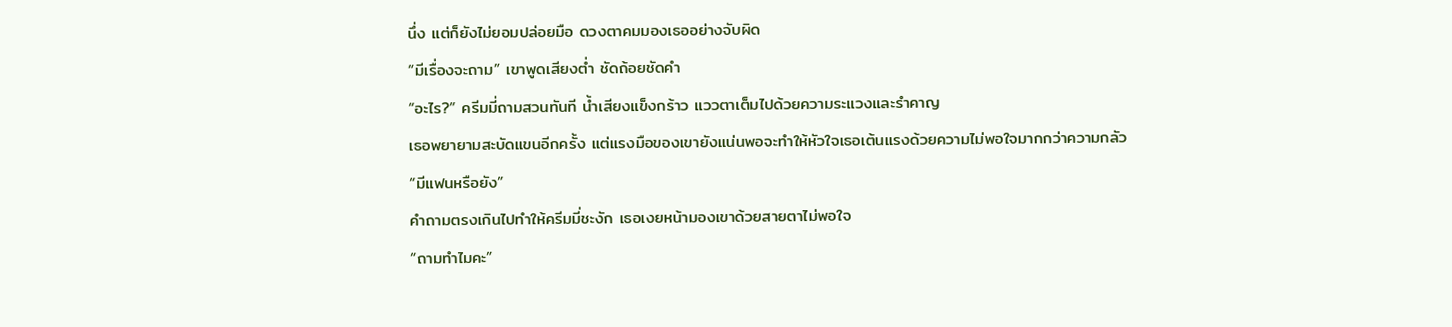นึ่ง แต่ก็ยังไม่ยอมปล่อยมือ ดวงตาคมมองเธออย่างจับผิด
“มีเรื่องจะถาม” เขาพูดเสียงต่ำ ชัดถ้อยชัดคำ
“อะไร?” ครีมมี่ถามสวนทันที น้ำเสียงแข็งกร้าว แววตาเต็มไปด้วยความระแวงและรำคาญ
เธอพยายามสะบัดแขนอีกครั้ง แต่แรงมือของเขายังแน่นพอจะทำให้หัวใจเธอเต้นแรงด้วยความไม่พอใจมากกว่าความกลัว
“มีแฟนหรือยัง”
คำถามตรงเกินไปทำให้ครีมมี่ชะงัก เธอเงยหน้ามองเขาด้วยสายตาไม่พอใจ
“ถามทำไมคะ”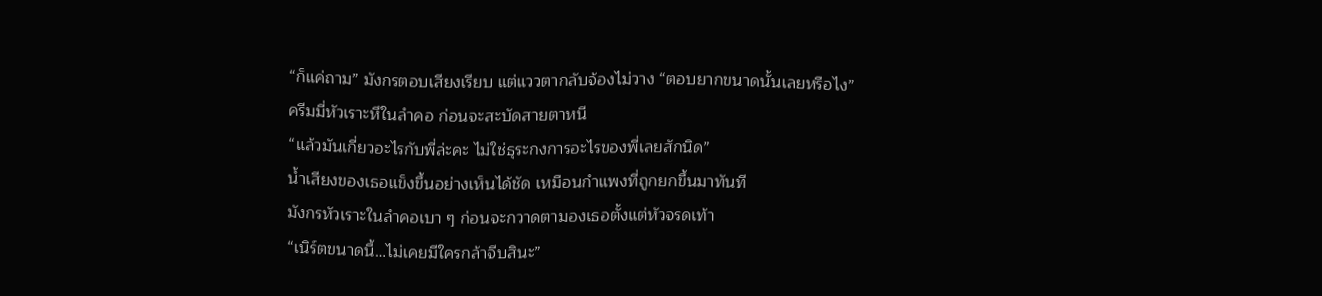“ก็แค่ถาม” มังกรตอบเสียงเรียบ แต่แววตากลับจ้องไม่วาง “ตอบยากขนาดนั้นเลยหรือไง”
ครีมมี่หัวเราะหึในลำคอ ก่อนจะสะบัดสายตาหนี
“แล้วมันเกี่ยวอะไรกับพี่ล่ะคะ ไม่ใช่ธุระกงการอะไรของพี่เลยสักนิด”
น้ำเสียงของเธอแข็งขึ้นอย่างเห็นได้ชัด เหมือนกำแพงที่ถูกยกขึ้นมาทันที
มังกรหัวเราะในลำคอเบา ๆ ก่อนจะกวาดตามองเธอตั้งแต่หัวจรดเท้า
“เนิร์ตขนาดนี้…ไม่เคยมีใครกล้าจีบสินะ”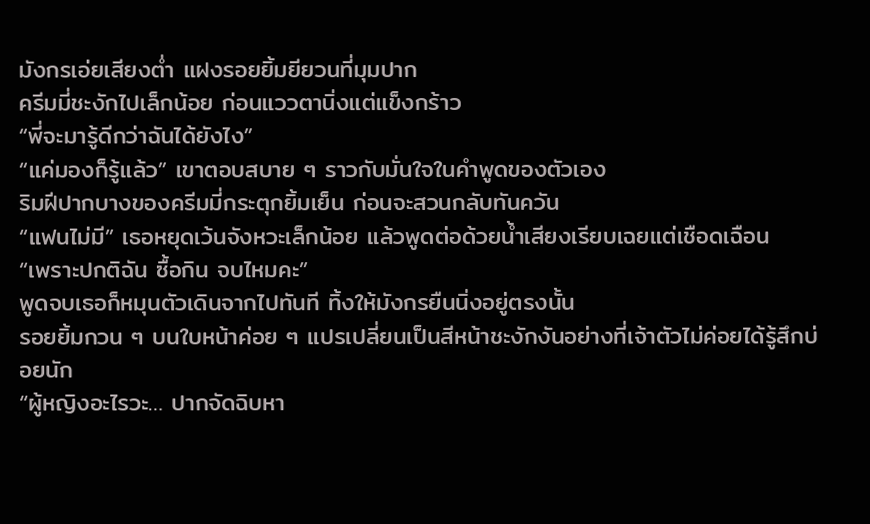มังกรเอ่ยเสียงต่ำ แฝงรอยยิ้มยียวนที่มุมปาก
ครีมมี่ชะงักไปเล็กน้อย ก่อนแววตานิ่งแต่แข็งกร้าว
“พี่จะมารู้ดีกว่าฉันได้ยังไง”
“แค่มองก็รู้แล้ว” เขาตอบสบาย ๆ ราวกับมั่นใจในคำพูดของตัวเอง
ริมฝีปากบางของครีมมี่กระตุกยิ้มเย็น ก่อนจะสวนกลับทันควัน
“แฟนไม่มี” เธอหยุดเว้นจังหวะเล็กน้อย แล้วพูดต่อด้วยน้ำเสียงเรียบเฉยแต่เชือดเฉือน
“เพราะปกติฉัน ซื้อกิน จบไหมคะ”
พูดจบเธอก็หมุนตัวเดินจากไปทันที ทิ้งให้มังกรยืนนิ่งอยู่ตรงนั้น
รอยยิ้มกวน ๆ บนใบหน้าค่อย ๆ แปรเปลี่ยนเป็นสีหน้าชะงักงันอย่างที่เจ้าตัวไม่ค่อยได้รู้สึกบ่อยนัก
“ผู้หญิงอะไรวะ… ปากจัดฉิบหา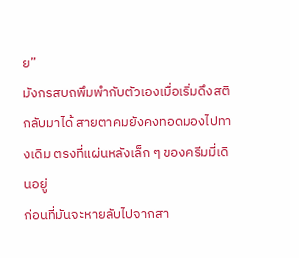ย”
มังกรสบถพึมพำกับตัวเองเมื่อเริ่มดึงสติกลับมาได้ สายตาคมยังคงทอดมองไปทางเดิม ตรงที่แผ่นหลังเล็ก ๆ ของครีมมี่เดินอยู่
ก่อนที่มันจะหายลับไปจากสา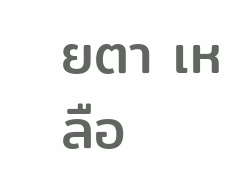ยตา เหลือ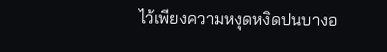ไว้เพียงความหงุดหงิดปนบางอ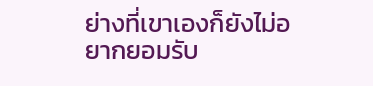ย่างที่เขาเองก็ยังไม่อยากยอมรับ